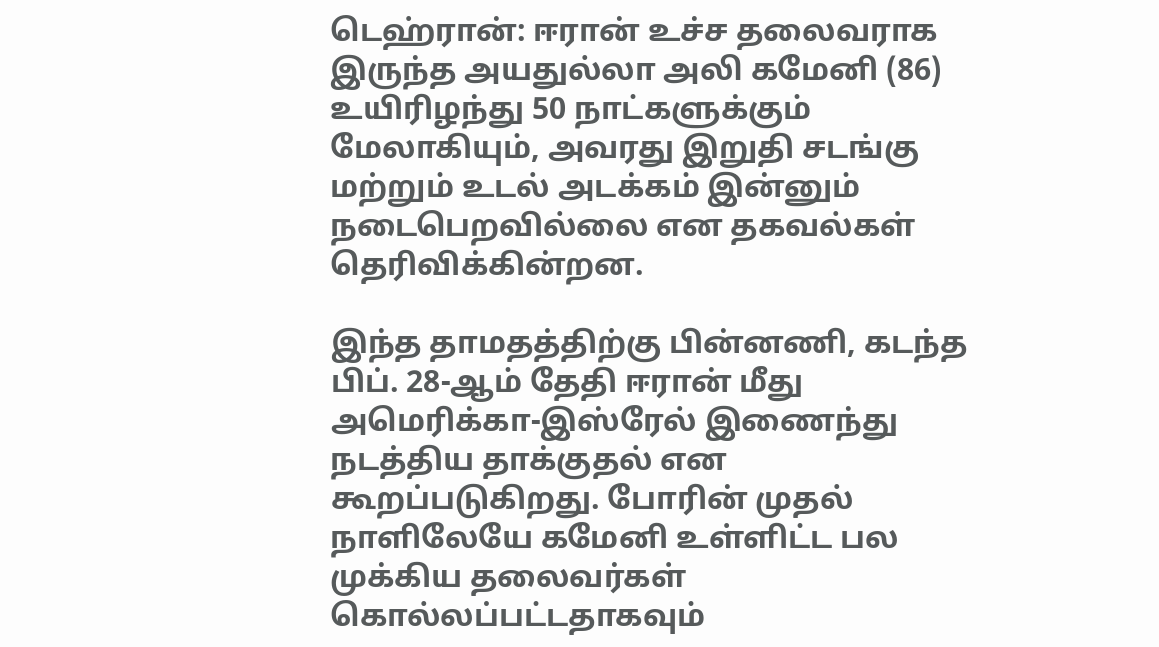டெஹ்ரான்: ஈரான் உச்ச தலைவராக இருந்த அயதுல்லா அலி கமேனி (86) உயிரிழந்து 50 நாட்களுக்கும் மேலாகியும், அவரது இறுதி சடங்கு மற்றும் உடல் அடக்கம் இன்னும் நடைபெறவில்லை என தகவல்கள் தெரிவிக்கின்றன.

இந்த தாமதத்திற்கு பின்னணி, கடந்த பிப். 28-ஆம் தேதி ஈரான் மீது அமெரிக்கா-இஸ்ரேல் இணைந்து நடத்திய தாக்குதல் என கூறப்படுகிறது. போரின் முதல் நாளிலேயே கமேனி உள்ளிட்ட பல முக்கிய தலைவர்கள் கொல்லப்பட்டதாகவும்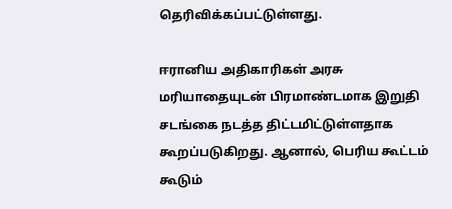தெரிவிக்கப்பட்டுள்ளது.

ஈரானிய அதிகாரிகள் அரசு மரியாதையுடன் பிரமாண்டமாக இறுதி சடங்கை நடத்த திட்டமிட்டுள்ளதாக கூறப்படுகிறது. ஆனால், பெரிய கூட்டம் கூடும்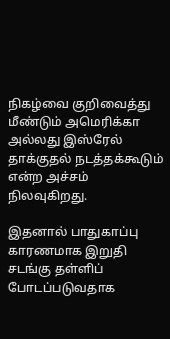நிகழ்வை குறிவைத்து மீண்டும் அமெரிக்கா அல்லது இஸ்ரேல் தாக்குதல் நடத்தக்கூடும் என்ற அச்சம் நிலவுகிறது.

இதனால் பாதுகாப்பு காரணமாக இறுதி சடங்கு தள்ளிப் போடப்படுவதாக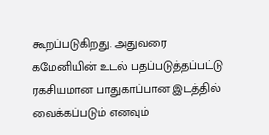கூறப்படுகிறது. அதுவரை கமேனியின் உடல் பதப்படுத்தப்பட்டு ரகசியமான பாதுகாப்பான இடத்தில் வைக்கப்படும் எனவும்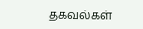தகவல்கள்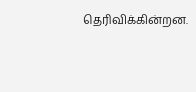தெரிவிக்கின்றன.